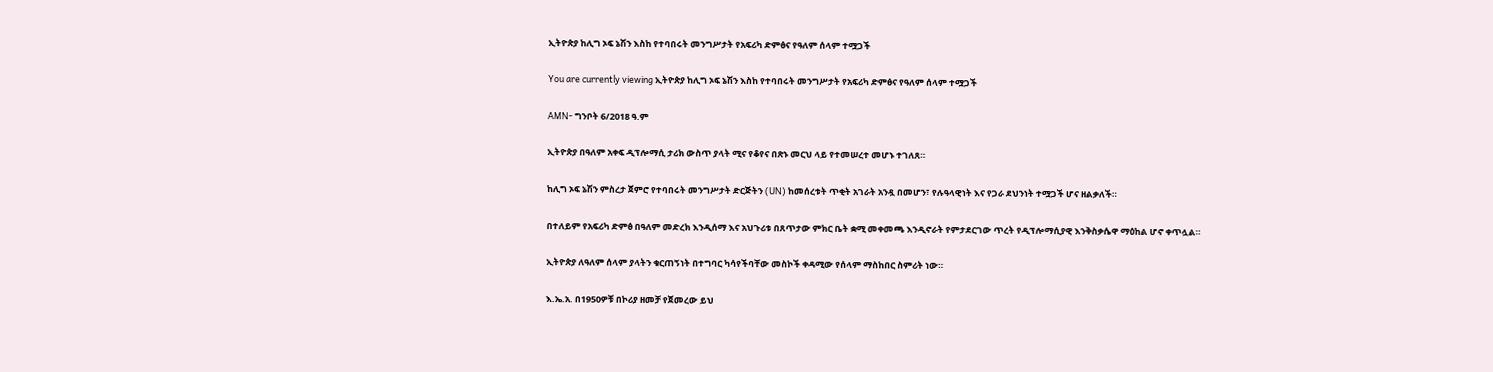ኢትዮጵያ ከሊግ ኦፍ ኔሽን እስከ የተባበሩት መንግሥታት የአፍሪካ ድምፅና የዓለም ሰላም ተሟጋች

You are currently viewing ኢትዮጵያ ከሊግ ኦፍ ኔሽን እስከ የተባበሩት መንግሥታት የአፍሪካ ድምፅና የዓለም ሰላም ተሟጋች

AMN- ግንቦት 6/2018 ዓ.ም

ኢትዮጵያ በዓለም አቀፍ ዲፕሎማሲ ታሪክ ውስጥ ያላት ሚና የቆየና በጽኑ መርህ ላይ የተመሠረተ መሆኑ ተገለጸ።

ከሊግ ኦፍ ኔሽን ምስረታ ጀምሮ የተባበሩት መንግሥታት ድርጅትን (UN) ከመሰረቱት ጥቂት አገራት አንዷ በመሆን፣ የሉዓላዊነት እና የጋራ ደህንነት ተሟጋች ሆና ዘልቃለች።

በተለይም የአፍሪካ ድምፅ በዓለም መድረክ እንዲሰማ እና አህጉሪቱ በጸጥታው ምክር ቤት ቋሚ መቀመጫ እንዲኖራት የምታደርገው ጥረት የዲፕሎማሲያዊ እንቅስቃሴዋ ማዕከል ሆኖ ቀጥሏል።

ኢትዮጵያ ለዓለም ሰላም ያላትን ቁርጠኝነት በተግባር ካሳየችባቸው መስኮች ቀዳሚው የሰላም ማስከበር ስምሪት ነው።

እ.ኤ.አ. በ1950ዎቹ በኮሪያ ዘመቻ የጀመረው ይህ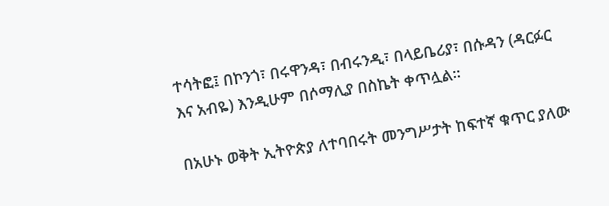ተሳትፎ፤ በኮንጎ፣ በሩዋንዳ፣ በብሩንዲ፣ በላይቤሪያ፣ በሱዳን (ዳርፉር እና አብዬ) እንዲሁም በሶማሊያ በስኬት ቀጥሏል።

በአሁኑ ወቅት ኢትዮጵያ ለተባበሩት መንግሥታት ከፍተኛ ቁጥር ያለው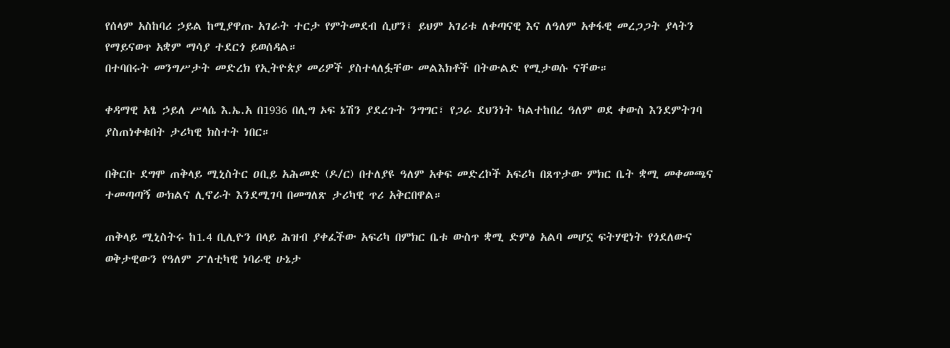የሰላም አስከባሪ ኃይል ከሚያዋጡ አገራት ተርታ የምትመደብ ሲሆን፤ ይህም አገሪቱ ለቀጣናዊ እና ለዓለም አቀፋዊ መረጋጋት ያላትን የማይናወጥ አቋም ማሳያ ተደርጎ ይወሰዳል።
በተባበሩት መንግሥታት መድረክ የኢትዮጵያ መሪዎች ያስተላለፏቸው መልእክቶች በትውልድ የሚታወሱ ናቸው።

ቀዳማዊ አፄ ኃይለ ሥላሴ እ.ኤ.አ በ1936 በሊግ ኦፍ ኔሽን ያደረጉት ንግግር፣ የጋራ ደህንነት ካልተከበረ ዓለም ወደ ቀውስ እንደምትገባ ያስጠነቀቁበት ታሪካዊ ክስተት ነበር።

በቅርቡ ደግሞ ጠቅላይ ሚኒስትር ዐቢይ አሕመድ (ዶ/ር) በተለያዩ ዓለም አቀፍ መድረኮች አፍሪካ በጸጥታው ምክር ቤት ቋሚ መቀመጫና ተመጣጣኝ ውክልና ሊኖራት እንደሚገባ በመግለጽ ታሪካዊ ጥሪ አቅርበዋል።

ጠቅላይ ሚኒስትሩ ከ1.4 ቢሊዮን በላይ ሕዝብ ያቀፈችው አፍሪካ በምክር ቤቱ ውስጥ ቋሚ ድምፅ አልባ መሆኗ ፍትሃዊነት የጎደለውና ወቅታዊውን የዓለም ፖለቲካዊ ነባራዊ ሁኔታ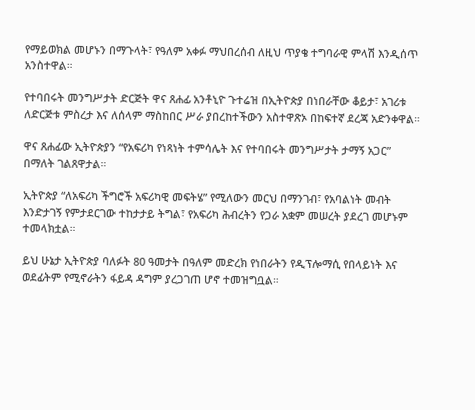የማይወክል መሆኑን በማጉላት፣ የዓለም አቀፉ ማህበረሰብ ለዚህ ጥያቄ ተግባራዊ ምላሽ እንዲሰጥ አንስተዋል።

የተባበሩት መንግሥታት ድርጅት ዋና ጸሐፊ አንቶኒዮ ጉተሬዝ በኢትዮጵያ በነበራቸው ቆይታ፣ አገሪቱ ለድርጅቱ ምስረታ እና ለሰላም ማስከበር ሥራ ያበረከተችውን አስተዋጽኦ በከፍተኛ ደረጃ አድንቀዋል።

ዋና ጸሐፊው ኢትዮጵያን “የአፍሪካ የነጻነት ተምሳሌት እና የተባበሩት መንግሥታት ታማኝ አጋር” በማለት ገልጸዋታል።

ኢትዮጵያ “ለአፍሪካ ችግሮች አፍሪካዊ መፍትሄ” የሚለውን መርህ በማንገብ፣ የአባልነት መብት እንድታገኝ የምታደርገው ተከታታይ ትግል፣ የአፍሪካ ሕብረትን የጋራ አቋም መሠረት ያደረገ መሆኑም ተመላክቷል።

ይህ ሁኔታ ኢትዮጵያ ባለፉት 80 ዓመታት በዓለም መድረክ የነበራትን የዲፕሎማሲ የበላይነት እና ወደፊትም የሚኖራትን ፋይዳ ዳግም ያረጋገጠ ሆኖ ተመዝግቧል።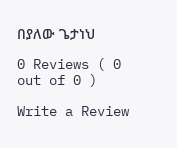በያለው ጌታነህ

0 Reviews ( 0 out of 0 )

Write a Review